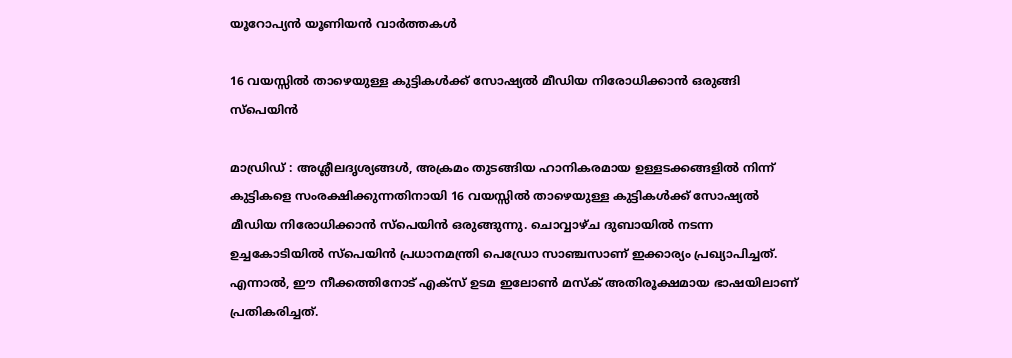യൂറോപ്യൻ യൂണിയൻ വാർത്തകൾ

16 വയസ്സിൽ താഴെയുള്ള കുട്ടികൾക്ക് സോഷ്യൽ മീഡിയ നിരോധിക്കാൻ ഒരുങ്ങി സ്പെയിൻ

മാഡ്രിഡ് : അശ്ലീലദൃശ്യങ്ങൾ, അക്രമം തുടങ്ങിയ ഹാനികരമായ ഉള്ളടക്കങ്ങളിൽ നിന്ന് കുട്ടികളെ സംരക്ഷിക്കുന്നതിനായി 16 വയസ്സിൽ താഴെയുള്ള കുട്ടികൾക്ക് സോഷ്യൽ മീഡിയ നിരോധിക്കാൻ സ്പെയിൻ ഒരുങ്ങുന്നു. ചൊവ്വാഴ്ച ദുബായിൽ നടന്ന ഉച്ചകോടിയിൽ സ്പെയിൻ പ്രധാനമന്ത്രി പെഡ്രോ സാഞ്ചസാണ് ഇക്കാര്യം പ്രഖ്യാപിച്ചത്. എന്നാൽ, ഈ നീക്കത്തിനോട് എക്സ് ഉടമ ഇലോൺ മസ്ക് അതിരൂക്ഷമായ ഭാഷയിലാണ് പ്രതികരിച്ചത്.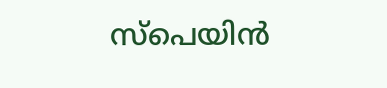സ്പെയിൻ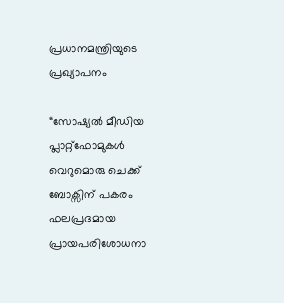പ്രധാനമന്ത്രിയുടെ പ്രഖ്യാപനം

“സോഷ്യൽ മീഡിയ പ്ലാറ്റ്‌ഫോമുകൾ വെറുമൊരു ചെക്ക് ബോക്സിന് പകരം ഫലപ്രദമായ പ്രായപരിശോധനാ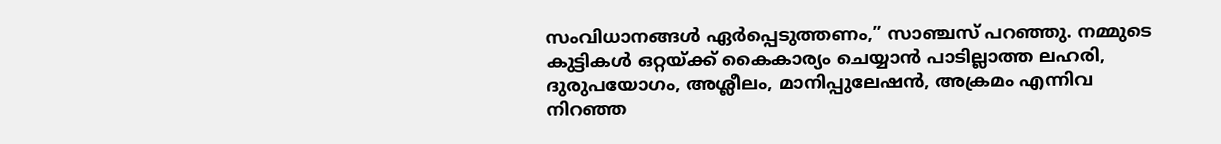സംവിധാനങ്ങൾ ഏർപ്പെടുത്തണം,” സാഞ്ചസ് പറഞ്ഞു. നമ്മുടെ കുട്ടികൾ ഒറ്റയ്ക്ക് കൈകാര്യം ചെയ്യാൻ പാടില്ലാത്ത ലഹരി, ദുരുപയോഗം, അശ്ലീലം, മാനിപ്പുലേഷൻ, അക്രമം എന്നിവ നിറഞ്ഞ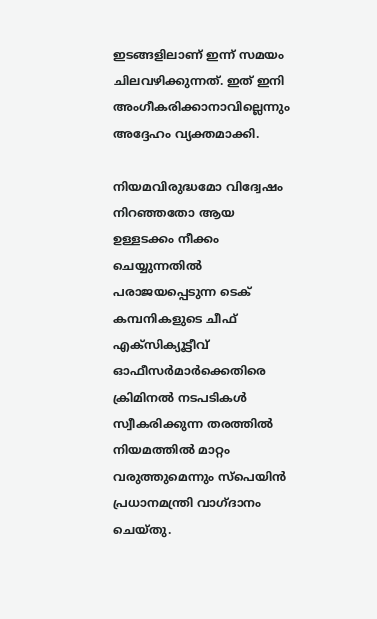ഇടങ്ങളിലാണ് ഇന്ന് സമയം ചിലവഴിക്കുന്നത്. ഇത് ഇനി അംഗീകരിക്കാനാവില്ലെന്നും അദ്ദേഹം വ്യക്തമാക്കി.

നിയമവിരുദ്ധമോ വിദ്വേഷം നിറഞ്ഞതോ ആയ ഉള്ളടക്കം നീക്കം ചെയ്യുന്നതിൽ പരാജയപ്പെടുന്ന ടെക് കമ്പനികളുടെ ചീഫ് എക്സിക്യൂട്ടീവ് ഓഫീസർമാർക്കെതിരെ ക്രിമിനൽ നടപടികൾ സ്വീകരിക്കുന്ന തരത്തിൽ നിയമത്തിൽ മാറ്റം വരുത്തുമെന്നും സ്പെയിൻ പ്രധാനമന്ത്രി വാഗ്ദാനം ചെയ്തു.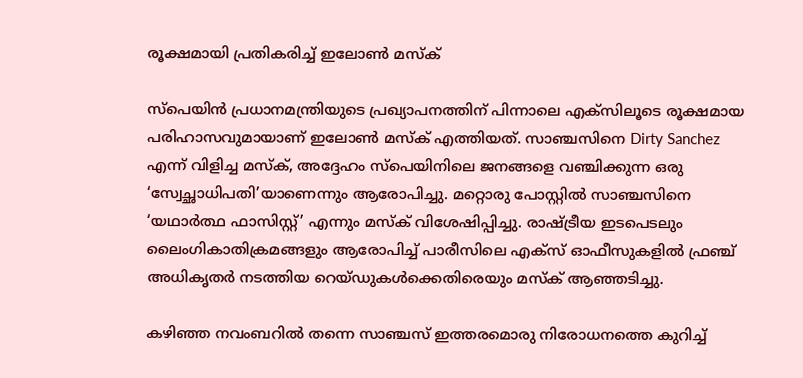രൂക്ഷമായി പ്രതികരിച്ച് ഇലോൺ മസ്ക്

സ്പെയിൻ പ്രധാനമന്ത്രിയുടെ പ്രഖ്യാപനത്തിന് പിന്നാലെ എക്സിലൂടെ രൂക്ഷമായ പരിഹാസവുമായാണ് ഇലോൺ മസ്ക് എത്തിയത്. സാഞ്ചസിനെ Dirty Sanchez എന്ന് വിളിച്ച മസ്ക്, അദ്ദേഹം സ്പെയിനിലെ ജനങ്ങളെ വഞ്ചിക്കുന്ന ഒരു ‘സ്വേച്ഛാധിപതി’യാണെന്നും ആരോപിച്ചു. മറ്റൊരു പോസ്റ്റിൽ സാഞ്ചസിനെ ‘യഥാർത്ഥ ഫാസിസ്റ്റ്’ എന്നും മസ്ക് വിശേഷിപ്പിച്ചു. രാഷ്ട്രീയ ഇടപെടലും ലൈംഗികാതിക്രമങ്ങളും ആരോപിച്ച് പാരീസിലെ എക്സ് ഓഫീസുകളിൽ ഫ്രഞ്ച് അധികൃതർ നടത്തിയ റെയ്ഡുകൾക്കെതിരെയും മസ്ക് ആഞ്ഞടിച്ചു.

കഴിഞ്ഞ നവംബറിൽ തന്നെ സാഞ്ചസ് ഇത്തരമൊരു നിരോധനത്തെ കുറിച്ച്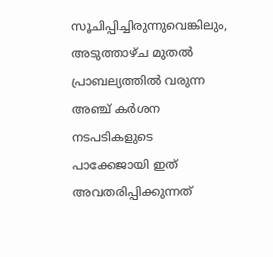സൂചിപ്പിച്ചിരുന്നുവെങ്കിലും, അടുത്താഴ്ച മുതൽ പ്രാബല്യത്തിൽ വരുന്ന അഞ്ച് കർശന നടപടികളുടെ പാക്കേജായി ഇത് അവതരിപ്പിക്കുന്നത്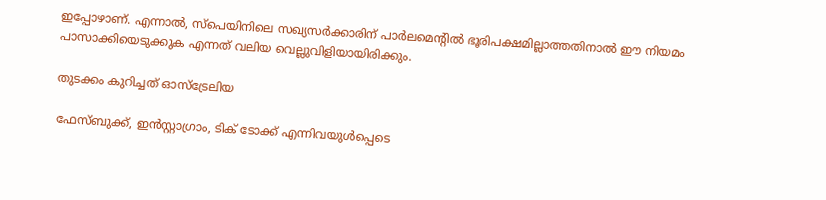ഇപ്പോഴാണ്. എന്നാൽ, സ്പെയിനിലെ സഖ്യസർക്കാരിന് പാർലമെന്റിൽ ഭൂരിപക്ഷമില്ലാത്തതിനാൽ ഈ നിയമം പാസാക്കിയെടുക്കുക എന്നത് വലിയ വെല്ലുവിളിയായിരിക്കും.

തുടക്കം കുറിച്ചത് ഓസ്‌ട്രേലിയ

ഫേസ്ബുക്ക്, ഇൻസ്റ്റാഗ്രാം, ടിക് ടോക്ക് എന്നിവയുൾപ്പെടെ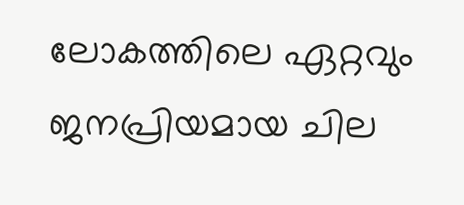ലോകത്തിലെ ഏറ്റവും ജനപ്രിയമായ ചില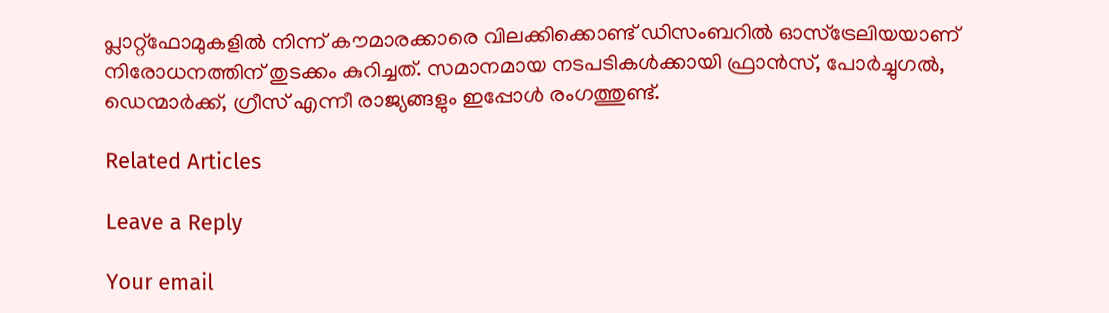പ്ലാറ്റ്‌ഫോമുകളിൽ നിന്ന് കൗമാരക്കാരെ വിലക്കിക്കൊണ്ട് ഡിസംബറിൽ ഓസ്‌ട്രേലിയയാണ് നിരോധനത്തിന് തുടക്കം കുറിച്ചത്. സമാനമായ നടപടികൾക്കായി ഫ്രാൻസ്, പോർച്ചുഗൽ, ഡെന്മാർക്ക്, ഗ്രീസ് എന്നീ രാജ്യങ്ങളും ഇപ്പോൾ രംഗത്തുണ്ട്.

Related Articles

Leave a Reply

Your email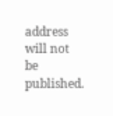address will not be published.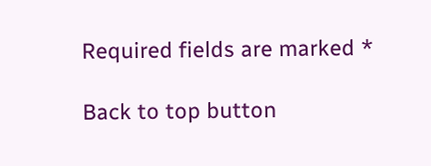Required fields are marked *

Back to top button